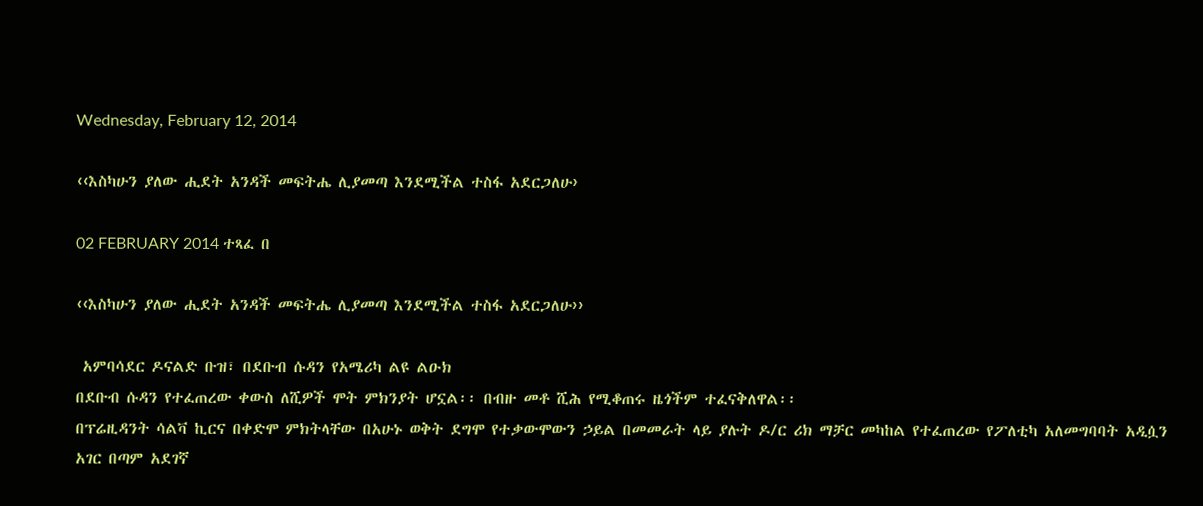Wednesday, February 12, 2014

‹‹እስካሁን ያለው ሒደት አንዳች መፍትሔ ሊያመጣ እንደሚችል ተስፋ አደርጋለሁ›

02 FEBRUARY 2014 ተጻፈ በ

‹‹እስካሁን ያለው ሒደት አንዳች መፍትሔ ሊያመጣ እንደሚችል ተስፋ አደርጋለሁ››

 አምባሳደር ዶናልድ ቡዝ፣ በደቡብ ሱዳን የአሜሪካ ልዩ ልዑክ
በደቡብ ሱዳን የተፈጠረው ቀውስ ለሺዎች ሞት ምክንያት ሆኗል፡፡ በብዙ መቶ ሺሕ የሚቆጠሩ ዜጎችም ተፈናቅለዋል፡፡
በፕሬዚዳንት ሳልቫ ኪርና በቀድሞ ምክትላቸው በአሁኑ ወቅት ደግሞ የተቃውሞውን ኃይል በመመራት ላይ ያሉት ዶ/ር ሪክ ማቻር መካከል የተፈጠረው የፖለቲካ አለመግባባት አዲሷን አገር በጣም አደገኛ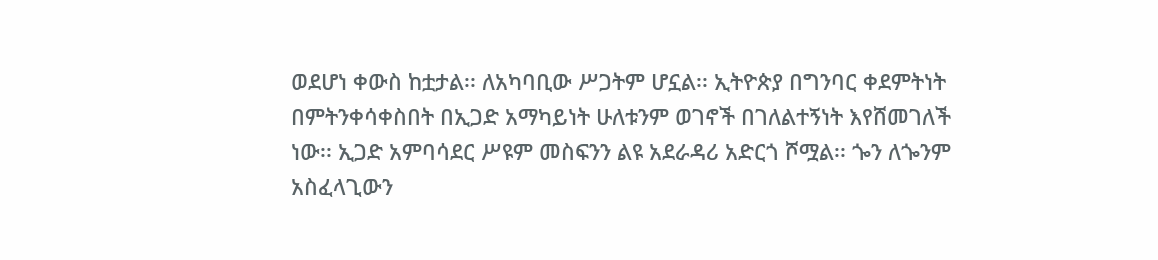ወደሆነ ቀውስ ከቷታል፡፡ ለአካባቢው ሥጋትም ሆኗል፡፡ ኢትዮጵያ በግንባር ቀደምትነት በምትንቀሳቀስበት በኢጋድ አማካይነት ሁለቱንም ወገኖች በገለልተኝነት እየሸመገለች ነው፡፡ ኢጋድ አምባሳደር ሥዩም መስፍንን ልዩ አደራዳሪ አድርጎ ሾሟል፡፡ ጐን ለጐንም አስፈላጊውን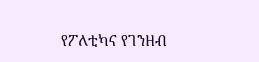የፖለቲካና የገንዘብ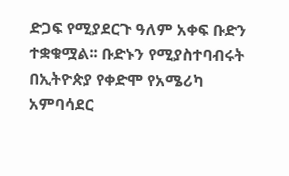ድጋፍ የሚያደርጉ ዓለም አቀፍ ቡድን ተቋቁሟል፡፡ ቡድኑን የሚያስተባብሩት በኢትዮጵያ የቀድሞ የአሜሪካ አምባሳደር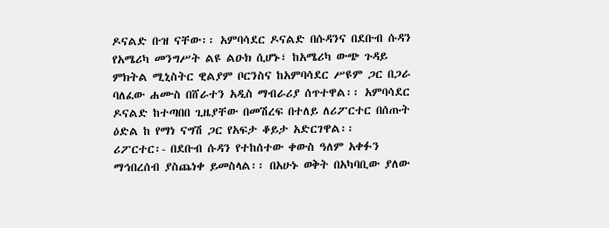ዶናልድ ቡዝ ናቸው፡፡ አምባሳደር ዶናልድ በሱዳንና በደቡብ ሱዳን የአሜሪካ መንግሥት ልዩ ልዑክ ሲሆኑ፣ ከአሜሪካ ውጭ ጉዳይ ምክትል ሚኒስትር ዊልያም ቦርንስና ከአምባሳደር ሥዩም ጋር በጋራ ባለፈው ሐሙስ በሸራተን አዲስ ማብራሪያ ሰጥተዋል፡፡ አምባሳደር ዶናልድ ከተጣበበ ጊዜያቸው በመሽረፍ በተለይ ለሪፖርተር በሰጡት ዕድል ከ የማነ ናግሽ ጋር የአፍታ ቆይታ አድርገዋል፡፡
ሪፖርተር፡- በደቡብ ሱዳን የተከሰተው ቀውስ ዓለም አቀፉን ማኅበረሰብ ያስጨነቀ ይመስላል፡፡ በአሁኑ ወቅት በአካባቢው ያለው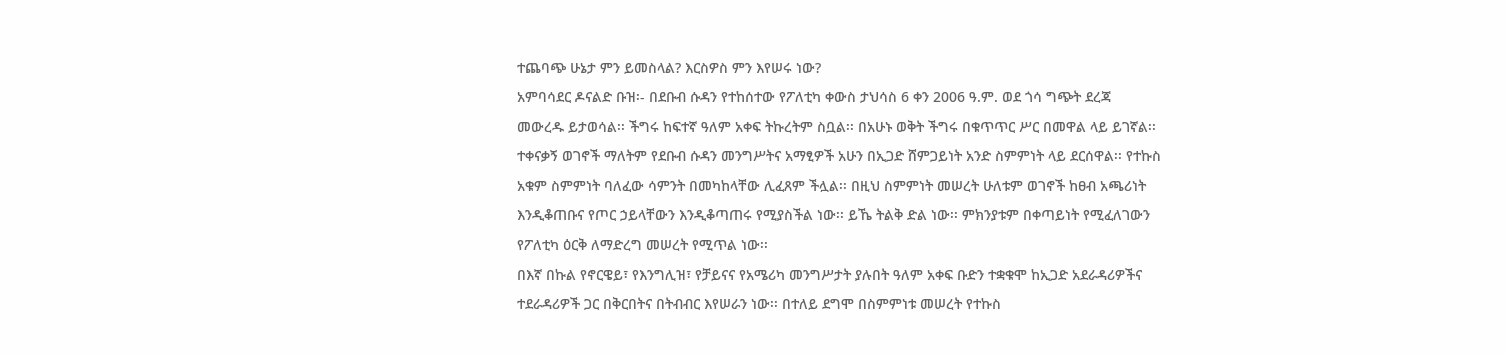ተጨባጭ ሁኔታ ምን ይመስላል? እርስዎስ ምን እየሠሩ ነው?
አምባሳደር ዶናልድ ቡዝ፡- በደቡብ ሱዳን የተከሰተው የፖለቲካ ቀውስ ታህሳስ 6 ቀን 2006 ዓ.ም. ወደ ጎሳ ግጭት ደረጃ መውረዱ ይታወሳል፡፡ ችግሩ ከፍተኛ ዓለም አቀፍ ትኩረትም ስቧል፡፡ በአሁኑ ወቅት ችግሩ በቁጥጥር ሥር በመዋል ላይ ይገኛል፡፡ ተቀናቃኝ ወገኖች ማለትም የደቡብ ሱዳን መንግሥትና አማፂዎች አሁን በኢጋድ ሸምጋይነት አንድ ስምምነት ላይ ደርሰዋል፡፡ የተኩስ አቁም ስምምነት ባለፈው ሳምንት በመካከላቸው ሊፈጸም ችሏል፡፡ በዚህ ስምምነት መሠረት ሁለቱም ወገኖች ከፀብ አጫሪነት እንዲቆጠቡና የጦር ኃይላቸውን እንዲቆጣጠሩ የሚያስችል ነው፡፡ ይኼ ትልቅ ድል ነው፡፡ ምክንያቱም በቀጣይነት የሚፈለገውን የፖለቲካ ዕርቅ ለማድረግ መሠረት የሚጥል ነው፡፡
በእኛ በኩል የኖርዌይ፣ የእንግሊዝ፣ የቻይናና የአሜሪካ መንግሥታት ያሉበት ዓለም አቀፍ ቡድን ተቋቁሞ ከኢጋድ አደራዳሪዎችና ተደራዳሪዎች ጋር በቅርበትና በትብብር እየሠራን ነው፡፡ በተለይ ደግሞ በስምምነቱ መሠረት የተኩስ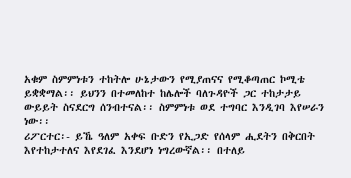አቁም ስምምነቱን ተከትሎ ሁኔታውን የሚያጠናና የሚቆጣጠር ኮሚቴ ይቋቋማል፡፡ ይህንን በተመለከተ ከሌሎች ባለጉዳዮች ጋር ተከታታይ ውይይት ስናደርግ ሰንብተናል፡፡ ስምምነቱ ወደ ተግባር እንዲገባ እየሠራን ነው፡፡
ሪፖርተር፡- ይኼ ዓለም አቀፍ ቡድን የኢጋድ የሰላም ሒደትን በቅርበት እየተከታተለና እየደገፈ እንደሆነ ነግረውኛል፡፡ በተለይ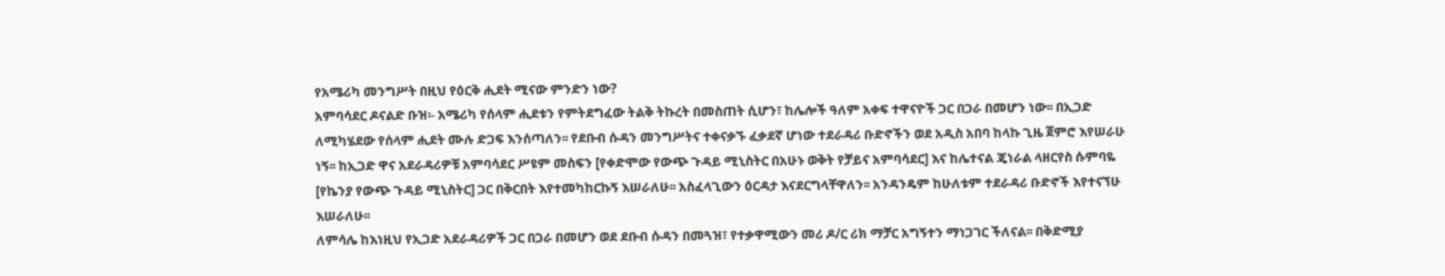የአሜሪካ መንግሥት በዚህ የዕርቅ ሒደት ሚናው ምንድን ነው?
አምባሳደር ዶናልድ ቡዝ፡- አሜሪካ የሰላም ሒደቱን የምትደግፈው ትልቅ ትኩረት በመስጠት ሲሆን፣ ከሌሎች ዓለም አቀፍ ተዋናዮች ጋር በጋራ በመሆን ነው፡፡ በኢጋድ ለሚካሄደው የሰላም ሒደት ሙሉ ድጋፍ እንሰጣለን፡፡ የደቡብ ሱዳን መንግሥትና ተቀናቃኙ ፈቃደኛ ሆነው ተደራዳሪ ቡድኖችን ወደ አዲስ አበባ ከላኩ ጊዜ ጀምሮ እየሠራሁ ነኝ፡፡ ከኢጋድ ዋና አደራዳሪዎቹ አምባሳደር ሥዩም መስፍን [የቀድሞው የውጭ ጉዳይ ሚኒስትር በአሁኑ ወቅት የቻይና አምባሳደር] እና ከሌተናል ጄነራል ላዘርየስ ሱምባዬ [የኬንያ የውጭ ጉዳይ ሚኒስትር] ጋር በቅርበት እየተመካከርኩኝ እሠራለሁ፡፡ አስፈላጊውን ዕርዳታ እናደርግላቸዋለን፡፡ አንዳንዴም ከሁለቱም ተደራዳሪ ቡድኖች እየተናኘሁ እሠራለሁ፡፡
ለምሳሌ ከእነዚህ የኢጋድ አደራዳሪዎች ጋር በጋራ በመሆን ወደ ደቡብ ሱዳን በመጓዝ፣ የተቃዋሚውን መሪ ዶ/ር ሪክ ማቻር አግኝተን ማነጋገር ችለናል፡፡ በቅድሚያ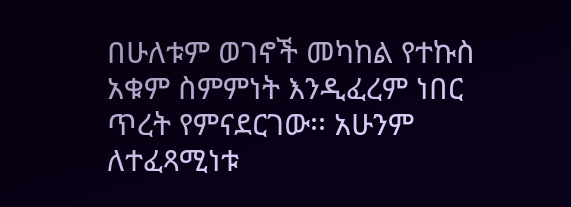በሁለቱም ወገኖች መካከል የተኩስ አቁም ስምምነት እንዲፈረም ነበር ጥረት የምናደርገው፡፡ አሁንም ለተፈጻሚነቱ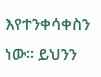እየተንቀሳቀስን ነው፡፡ ይህንን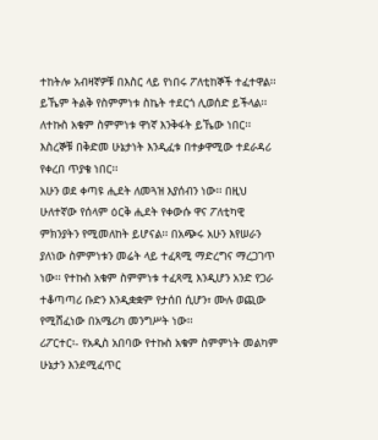ተከትሎ አብዛኛዎቹ በእስር ላይ የነበሩ ፖለቲከኞች ተፈተዋል፡፡ ይኼም ትልቅ የስምምነቱ ስኬት ተደርጎ ሊወሰድ ይችላል፡፡ ለተኩስ አቁም ስምምነቱ ዋነኛ እንቅፋት ይኼው ነበር፡፡ እስረኞቹ በቅድመ ሁኔታነት እንዲፈቱ በተቃዋሚው ተደራዳሪ የቀረበ ጥያቄ ነበር፡፡
አሁን ወደ ቀጣዩ ሒደት ለመጓዝ እያሰብን ነው፡፡ በዚህ ሁለተኛው የሰላም ዕርቅ ሒደት የቀውሱ ዋና ፖለቲካዊ ምክንያትን የሚመለከት ይሆናል፡፡ በአጭሩ አሁን እየሠራን ያለነው ስምምነቱን መሬት ላይ ተፈጻሚ ማድረግና ማረጋገጥ ነው፡፡ የተኩስ አቁም ስምምነቱ ተፈጻሚ እንዲሆን አንድ የጋራ ተቆጣጣሪ ቡድን እንዲቋቋም የታሰበ ሲሆን፣ ሙሉ ወጪው የሚሸፈነው በአሜሪካ መንግሥት ነው፡፡
ሪፖርተር፡- የአዲስ አበባው የተኩስ አቁም ስምምነት መልካም ሁኔታን እንደሚፈጥር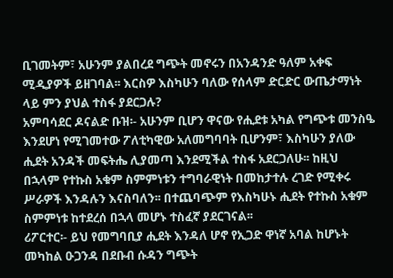ቢገመትም፣ አሁንም ያልበረደ ግጭት መኖሩን በአንዳንድ ዓለም አቀፍ ሚዲያዎች ይዘገባል፡፡ እርስዎ እስካሁን ባለው የሰላም ድርድር ውጤታማነት ላይ ምን ያህል ተስፋ ያደርጋሉ?
አምባሳደር ዶናልድ ቡዝ፡- አሁንም ቢሆን ዋናው የሒደቱ አካል የግጭቱ መንስዔ እንደሆነ የሚገመተው ፖለቲካዊው አለመግባባት ቢሆንም፣ እስካሁን ያለው ሒደት አንዳች መፍትሔ ሊያመጣ እንደሚችል ተስፋ አደርጋለሁ፡፡ ከዚህ በኋላም የተኩስ አቁም ስምምነቱን ተግባራዊነት በመከታተሉ ረገድ የሚቀሩ ሥራዎች እንዳሉን እናስባለን፡፡ በተጨባጭም የእስካሁኑ ሒደት የተኩስ አቁም ስምምነቱ ከተደረሰ በኋላ መሆኑ ተስፈኛ ያደርገናል፡፡
ሪፖርተር፡- ይህ የመግባቢያ ሒደት እንዳለ ሆኖ የኢጋድ ዋነኛ አባል ከሆኑት መካከል ዑጋንዳ በደቡብ ሱዳን ግጭት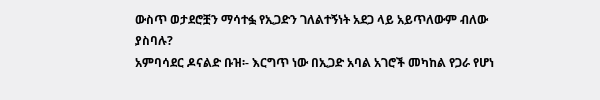ውስጥ ወታደሮቿን ማሳተፏ የኢጋድን ገለልተኝነት አደጋ ላይ አይጥለውም ብለው ያስባሉ?
አምባሳደር ዶናልድ ቡዝ፡- እርግጥ ነው በኢጋድ አባል አገሮች መካከል የጋራ የሆነ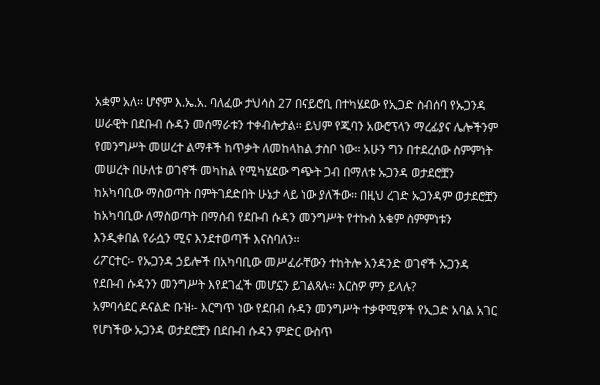አቋም አለ፡፡ ሆኖም እ.ኤ.አ. ባለፈው ታህሳስ 27 በናይሮቢ በተካሄደው የኢጋድ ስብሰባ የኡጋንዳ ሠራዊት በደቡብ ሱዳን መሰማራቱን ተቀብሎታል፡፡ ይህም የጁባን አውሮፕላን ማረፊያና ሌሎችንም የመንግሥት መሠረተ ልማቶች ከጥቃት ለመከላከል ታስቦ ነው፡፡ አሁን ግን በተደረሰው ስምምነት መሠረት በሁለቱ ወገኖች መካከል የሚካሄደው ግጭት ጋብ በማለቱ ኡጋንዳ ወታደሮቿን ከአካባቢው ማስወጣት በምትገደድበት ሁኔታ ላይ ነው ያለችው፡፡ በዚህ ረገድ ኡጋንዳም ወታደሮቿን ከአካባቢው ለማስወጣት በማሰብ የደቡብ ሱዳን መንግሥት የተኩስ አቁም ስምምነቱን እንዲቀበል የራሷን ሚና እንደተወጣች እናስባለን፡፡
ሪፖርተር፡- የኡጋንዳ ኃይሎች በአካባቢው መሥፈራቸውን ተከትሎ አንዳንድ ወገኖች ኡጋንዳ የደቡብ ሱዳንን መንግሥት እየደገፈች መሆኗን ይገልጻሉ፡፡ እርስዎ ምን ይላሉ?
አምባሳደር ዶናልድ ቡዝ፡- እርግጥ ነው የደበብ ሱዳን መንግሥት ተቃዋሚዎች የኢጋድ አባል አገር የሆነችው ኡጋንዳ ወታደሮቿን በደቡብ ሱዳን ምድር ውስጥ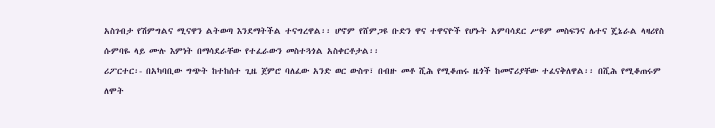አስገብታ የሽምግልና ሚናዋን ልትወጣ እንደማትችል ተናግረዋል፡፡ ሆኖም የሸምጋዩ ቡድን ዋና ተዋናዮች የሆኑት አምባሳደር ሥዩም መስፍንና ሌተና ጄኔራል ላዛሪየስ ሱምባዬ ላይ ሙሉ እምነት በማሳደራቸው የተፈራውን መስተጓጎል አስቀርቶታል፡፡
ሪፖርተር፡- በአካባቢው ግጭት ከተከሰተ ጊዜ ጀምሮ ባለፈው አንድ ወር ውስጥ፣ በብዙ መቶ ሺሕ የሚቆጠሩ ዜጎች ከመኖሪያቸው ተፈናቅለዋል፡፡ በሺሕ የሚቆጠሩም ለሞት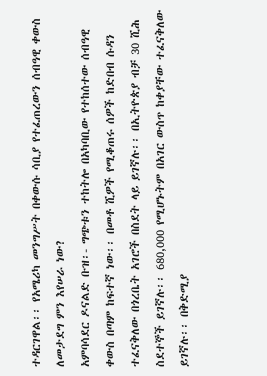ተዳርገዋል፡፡ የአሜሪካ መንግሥት በቀውሱ ሳቢያ የተፈጠረውን ሰብዓዊ ቀውስ ለመታደግ ምን እየሠራ ነው?
አምባሳደር ዶናልድ ቡዝ፡- ግጭቱን ተከትሎ በአካባቢው የተከሰተው ሰብዓዊ ቀውስ በጣም ከፍተኛ ነው፡፡ በመቶ ሺዎች የሚቆጠሩ ሰዎች ከድበብ ሱዳን ተፈናቅለው በጎረቤት አገሮች በስደት ላይ ይገኛሉ፡፡ በኢትዮጵያ ብቻ 30 ሺሕ ስደተኞች ይገኛሉ፡፡ 680,000 የሚሆኑትም በአገር ውስጥ ከቀያቸው ተፈናቅለው ይገኛሉ፡፡ በቅድሚያ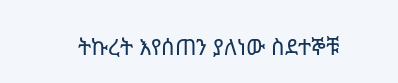ትኩረት እየሰጠን ያለነው ስደተኞቹ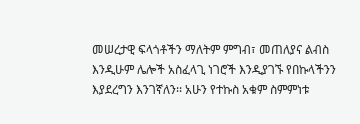መሠረታዊ ፍላጎቶችን ማለትም ምግብ፣ መጠለያና ልብስ እንዲሁም ሌሎች አስፈላጊ ነገሮች እንዲያገኙ የበኩላችንን እያደረግን እንገኛለን፡፡ አሁን የተኩስ አቁም ስምምነቱ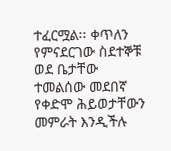ተፈርሟል፡፡ ቀጥለን የምናደርገው ስደተኞቹ ወደ ቤታቸው ተመልሰው መደበኛ የቀድሞ ሕይወታቸውን መምራት እንዲችሉ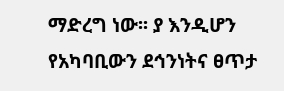ማድረግ ነው፡፡ ያ እንዲሆን የአካባቢውን ደኅንነትና ፀጥታ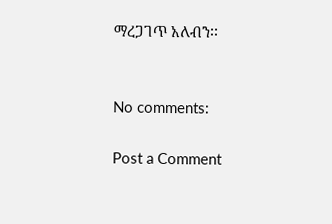ማረጋገጥ አለብን፡፡


No comments:

Post a Comment